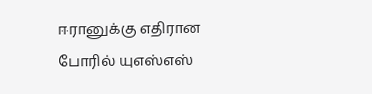ஈரானுக்கு எதிரான போரில் யுஎஸ்எஸ்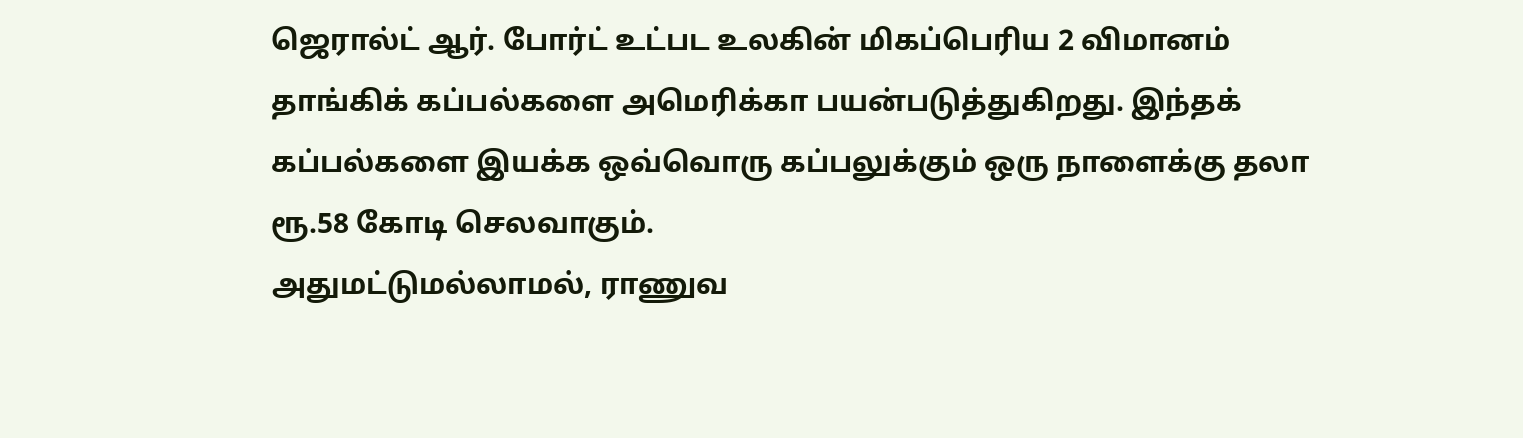ஜெரால்ட் ஆர். போர்ட் உட்பட உலகின் மிகப்பெரிய 2 விமானம் தாங்கிக் கப்பல்களை அமெரிக்கா பயன்படுத்துகிறது. இந்தக் கப்பல்களை இயக்க ஒவ்வொரு கப்பலுக்கும் ஒரு நாளைக்கு தலா ரூ.58 கோடி செலவாகும்.
அதுமட்டுமல்லாமல், ராணுவ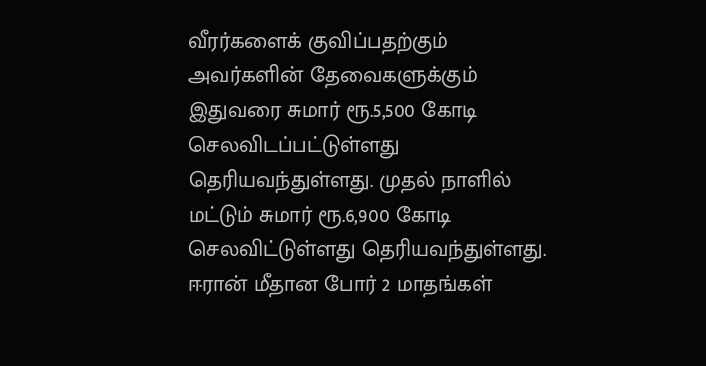வீரர்களைக் குவிப்பதற்கும் அவர்களின் தேவைகளுக்கும் இதுவரை சுமார் ரூ.5,500 கோடி செலவிடப்பட்டுள்ளது தெரியவந்துள்ளது. முதல் நாளில் மட்டும் சுமார் ரூ.6,900 கோடி செலவிட்டுள்ளது தெரியவந்துள்ளது.
ஈரான் மீதான போர் 2 மாதங்கள்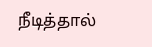நீடித்தால்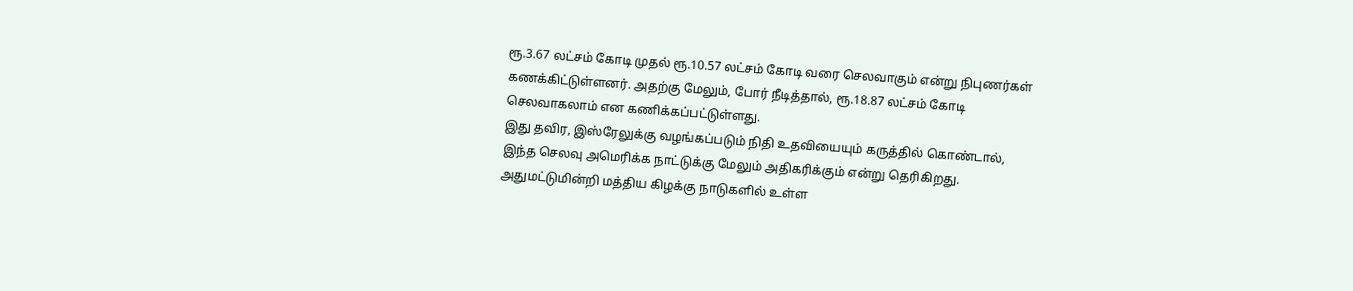ரூ.3.67 லட்சம் கோடி முதல் ரூ.10.57 லட்சம் கோடி வரை செலவாகும் என்று நிபுணர்கள் கணக்கிட்டுள்ளனர். அதற்கு மேலும், போர் நீடித்தால், ரூ.18.87 லட்சம் கோடி செலவாகலாம் என கணிக்கப்பட்டுள்ளது.
இது தவிர, இஸ்ரேலுக்கு வழங்கப்படும் நிதி உதவியையும் கருத்தில் கொண்டால், இந்த செலவு அமெரிக்க நாட்டுக்கு மேலும் அதிகரிக்கும் என்று தெரிகிறது. அதுமட்டுமின்றி மத்திய கிழக்கு நாடுகளில் உள்ள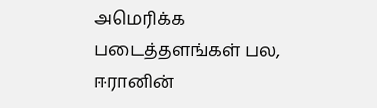அமெரிக்க படைத்தளங்கள் பல, ஈரானின்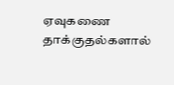ஏவுகணை தாக்குதல்களால்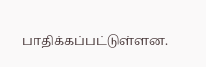பாதிக்கப்பட்டுள்ளன.